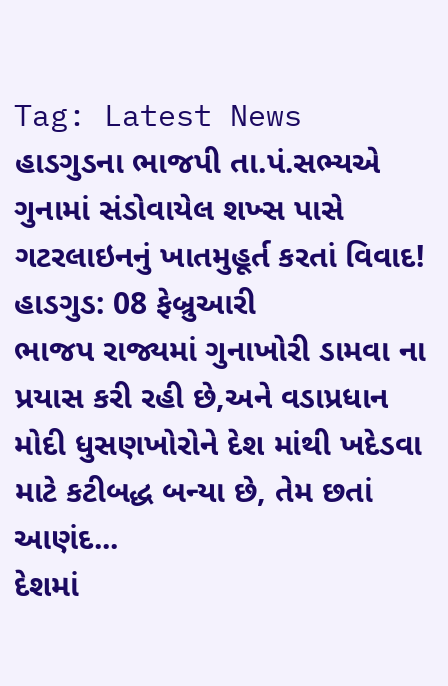Tag: Latest News
હાડગુડના ભાજપી તા.પં.સભ્યએ ગુનામાં સંડોવાયેલ શખ્સ પાસે ગટરલાઇનનું ખાતમુહૂર્ત કરતાં વિવાદ!
હાડગુડ: 08 ફેબ્રુઆરી
ભાજપ રાજ્યમાં ગુનાખોરી ડામવા ના પ્રયાસ કરી રહી છે,અને વડાપ્રધાન મોદી ધુસણખોરોને દેશ માંથી ખદેડવા માટે કટીબદ્ધ બન્યા છે, તેમ છતાં આણંદ...
દેશમાં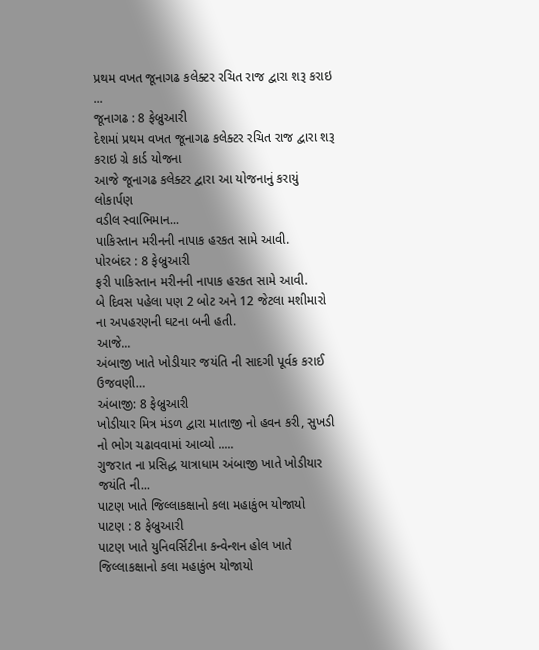પ્રથમ વખત જૂનાગઢ કલેક્ટર રચિત રાજ દ્વારા શરૂ કરાઇ ...
જૂનાગઢ : 8 ફેબ્રુઆરી
દેશમાં પ્રથમ વખત જૂનાગઢ કલેક્ટર રચિત રાજ દ્વારા શરૂ કરાઇ ગ્રે કાર્ડ યોજના
આજે જૂનાગઢ કલેક્ટર દ્વારા આ યોજનાનું કરાયું લોકાર્પણ
વડીલ સ્વાભિમાન...
પાકિસ્તાન મરીનની નાપાક હરકત સામે આવી.
પોરબંદર : 8 ફેબ્રુઆરી
ફરી પાકિસ્તાન મરીનની નાપાક હરકત સામે આવી.
બે દિવસ પહેલા પણ 2 બોટ અને 12 જેટલા મશીમારો ના અપહરણની ઘટના બની હતી.
આજે...
અંબાજી ખાતે ખોડીયાર જયંતિ ની સાદગી પૂર્વક કરાઈ ઉજવણી…
અંબાજી: 8 ફેબ્રુઆરી
ખોડીયાર મિત્ર મંડળ દ્વારા માતાજી નો હવન કરી, સુખડી નો ભોગ ચઢાવવામાં આવ્યો .....
ગુજરાત ના પ્રસિદ્ધ યાત્રાધામ અંબાજી ખાતે ખોડીયાર જયંતિ ની...
પાટણ ખાતે જિલ્લાકક્ષાનો કલા મહાકુંભ યોજાયો
પાટણ : 8 ફેબ્રુઆરી
પાટણ ખાતે યુનિવર્સિટીના કન્વેન્શન હોલ ખાતે જિલ્લાકક્ષાનો કલા મહાકુંભ યોજાયો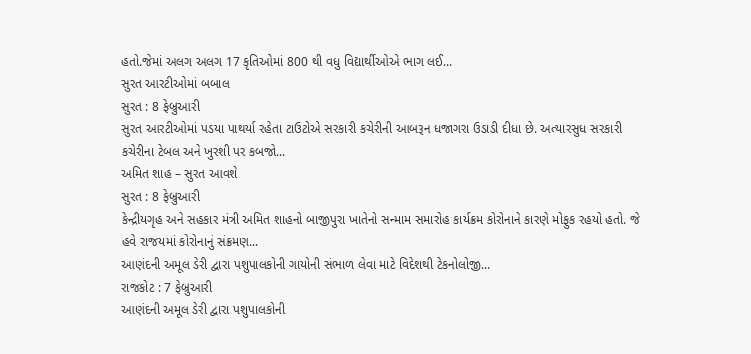હતો.જેમાં અલગ અલગ 17 કૃતિઓમાં 800 થી વધુ વિદ્યાર્થીઓએ ભાગ લઈ...
સુરત આરટીઓમાં બબાલ
સુરત : 8 ફેબ્રુઆરી
સુરત આરટીઓમાં પડયા પાથર્યા રહેતા ટાઉટોએ સરકારી કચેરીની આબરૂન ધજાગરા ઉડાડી દીધા છે. અત્યારસુધ સરકારી કચેરીના ટેબલ અને ખુરશી પર કબજો...
અમિત શાહ – સુરત આવશે
સુરત : 8 ફેબ્રુઆરી
કેન્દ્રીયગૃહ અને સહકાર મંત્રી અમિત શાહનો બાજીપુરા ખાતેનો સન્મામ સમારોહ કાર્યક્રમ કોરોનાને કારણે મોફુક રહયો હતો. જે હવે રાજયમાં કોરોનાનું સંક્રમણ...
આણંદની અમૂલ ડેરી દ્વારા પશુપાલકોની ગાયોની સંભાળ લેવા માટે વિદેશથી ટેકનોલોજી...
રાજકોટ : 7 ફેબ્રુઆરી
આણંદની અમૂલ ડેરી દ્વારા પશુપાલકોની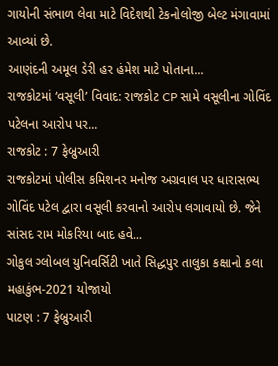ગાયોની સંભાળ લેવા માટે વિદેશથી ટેકનોલોજી બેલ્ટ મંગાવામાં આવ્યાં છે.
આણંદની અમૂલ ડેરી હર હંમેશ માટે પોતાના...
રાજકોટમાં ‘વસૂલી’ વિવાદ: રાજકોટ CP સામે વસૂલીના ગોવિંદ પટેલના આરોપ પર...
રાજકોટ : 7 ફેબ્રુઆરી
રાજકોટમાં પોલીસ કમિશનર મનોજ અગ્રવાલ પર ધારાસભ્ય ગોવિંદ પટેલ દ્વારા વસૂલી કરવાનો આરોપ લગાવાયો છે. જેને સાંસદ રામ મોકરિયા બાદ હવે...
ગોકુલ ગ્લોબલ યુનિવર્સિટી ખાતે સિદ્ધપુર તાલુકા કક્ષાનો કલા મહાકુંભ-2021 યોજાયો
પાટણ : 7 ફેબ્રુઆરી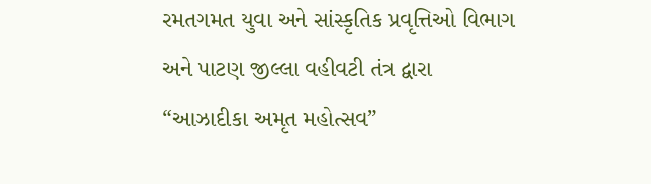રમતગમત યુવા અને સાંસ્કૃતિક પ્રવૃત્તિઓ વિભાગ અને પાટણ જીલ્લા વહીવટી તંત્ર દ્વારા “આઝાદીકા અમૃત મહોત્સવ”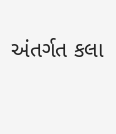અંતર્ગત કલા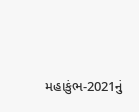મહાકુંભ-2021નું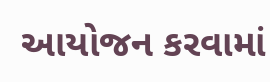આયોજન કરવામાં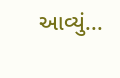આવ્યું...